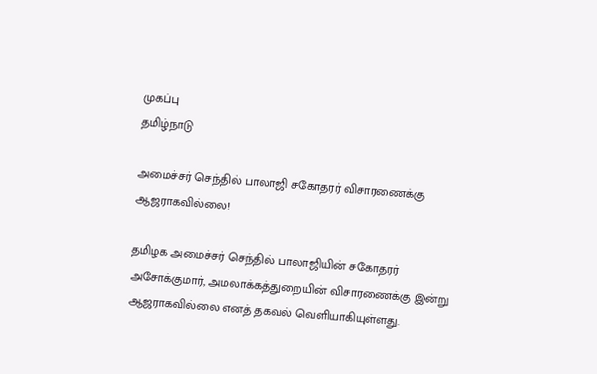முகப்பு
தமிழ்நாடு

அமைச்சர் செந்தில் பாலாஜி சகோதரர் விசாரணைக்கு ஆஜராகவில்லை!

தமிழக அமைச்சர் செந்தில் பாலாஜியின் சகோதரர் அசோக்குமார், அமலாக்கத்துறையின் விசாரணைக்கு இன்று ஆஜராகவில்லை எனத் தகவல் வெளியாகியுள்ளது.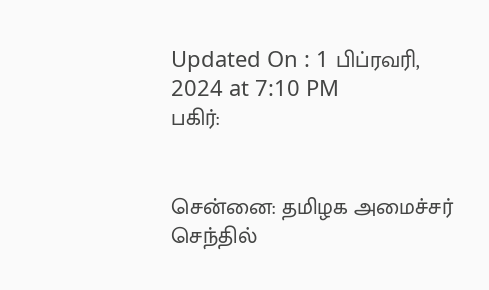Updated On : 1 பிப்ரவரி, 2024 at 7:10 PM
பகிர்:


சென்னை: தமிழக அமைச்சர் செந்தில்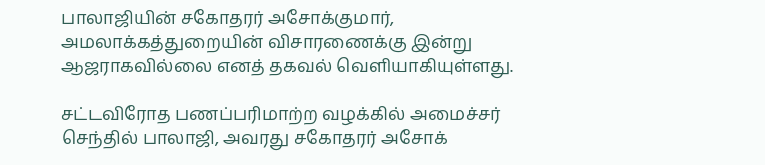பாலாஜியின் சகோதரர் அசோக்குமார், அமலாக்கத்துறையின் விசாரணைக்கு இன்று ஆஜராகவில்லை எனத் தகவல் வெளியாகியுள்ளது.

சட்டவிரோத பணப்பரிமாற்ற வழக்கில் அமைச்சர் செந்தில் பாலாஜி, அவரது சகோதரர் அசோக்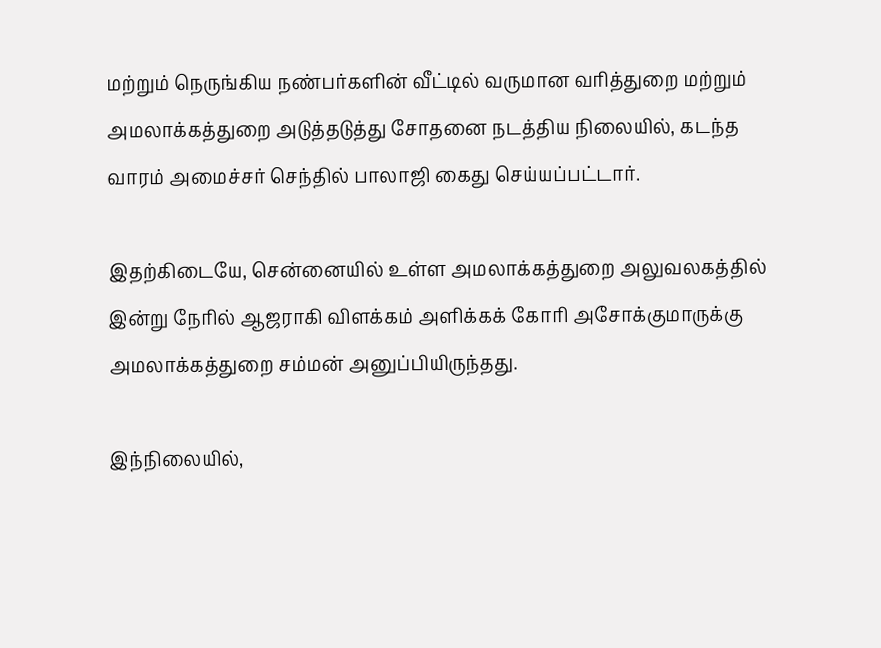மற்றும் நெருங்கிய நண்பர்களின் வீட்டில் வருமான வரித்துறை மற்றும் அமலாக்கத்துறை அடுத்தடுத்து சோதனை நடத்திய நிலையில், கடந்த வாரம் அமைச்சர் செந்தில் பாலாஜி கைது செய்யப்பட்டார்.

இதற்கிடையே, சென்னையில் உள்ள அமலாக்கத்துறை அலுவலகத்தில் இன்று நேரில் ஆஜராகி விளக்கம் அளிக்கக் கோரி அசோக்குமாருக்கு அமலாக்கத்துறை சம்மன் அனுப்பியிருந்தது.

இந்நிலையில்,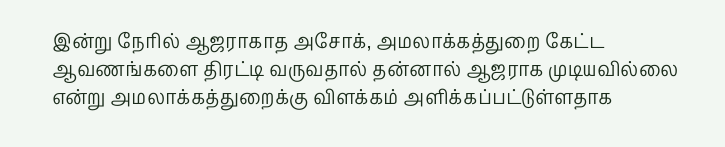இன்று நேரில் ஆஜராகாத அசோக், அமலாக்கத்துறை கேட்ட ஆவணங்களை திரட்டி வருவதால் தன்னால் ஆஜராக முடியவில்லை என்று அமலாக்கத்துறைக்கு விளக்கம் அளிக்கப்பட்டுள்ளதாக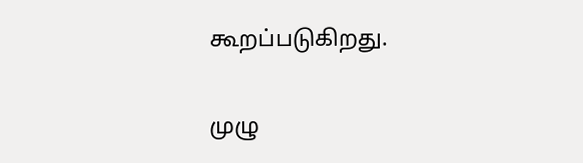கூறப்படுகிறது.

முழு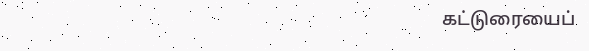கட்டுரையைப்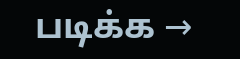படிக்க →